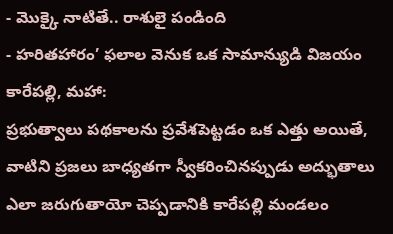- మొక్కై నాటితే.. రాశులై పండింది
- హరితహారం’ ఫలాల వెనుక ఒక సామాన్యుడి విజయం
కారేపల్లి, మహా:
ప్రభుత్వాలు పథకాలను ప్రవేశపెట్టడం ఒక ఎత్తు అయితే, వాటిని ప్రజలు బాధ్యతగా స్వీకరించినప్పుడు అద్భుతాలు ఎలా జరుగుతాయో చెప్పడానికి కారేపల్లి మండలం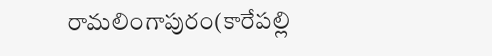రామలింగాపురం(కారేపల్లి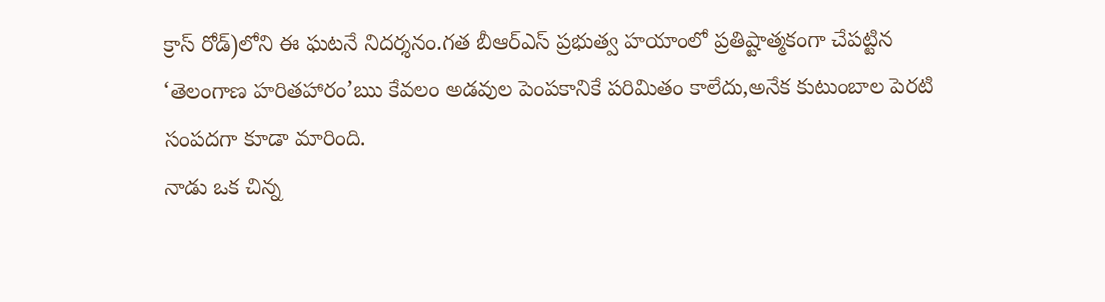క్రాస్ రోడ్)లోని ఈ ఘటనే నిదర్శనం.గత బీఆర్ఎస్ ప్రభుత్వ హయాంలో ప్రతిష్టాత్మకంగా చేపట్టిన ‘తెలంగాణ హరితహారం’ఋ కేవలం అడవుల పెంపకానికే పరిమితం కాలేదు,అనేక కుటుంబాల పెరటి సంపదగా కూడా మారింది.
నాడు ఒక చిన్న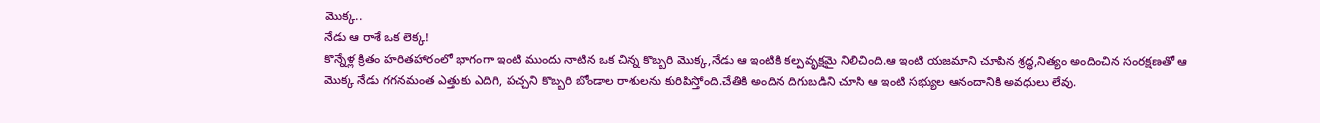మొక్క..
నేడు ఆ రాశే ఒక లెక్క!
కొన్నేళ్ల క్రితం హరితహారంలో భాగంగా ఇంటి ముందు నాటిన ఒక చిన్న కొబ్బరి మొక్క,నేడు ఆ ఇంటికి కల్పవృక్షమై నిలిచింది.ఆ ఇంటి యజమాని చూపిన శ్రద్ధ,నిత్యం అందించిన సంరక్షణతో ఆ మొక్క నేడు గగనమంత ఎత్తుకు ఎదిగి, పచ్చని కొబ్బరి బోండాల రాశులను కురిపిస్తోంది.చేతికి అందిన దిగుబడిని చూసి ఆ ఇంటి సభ్యుల ఆనందానికి అవధులు లేవు.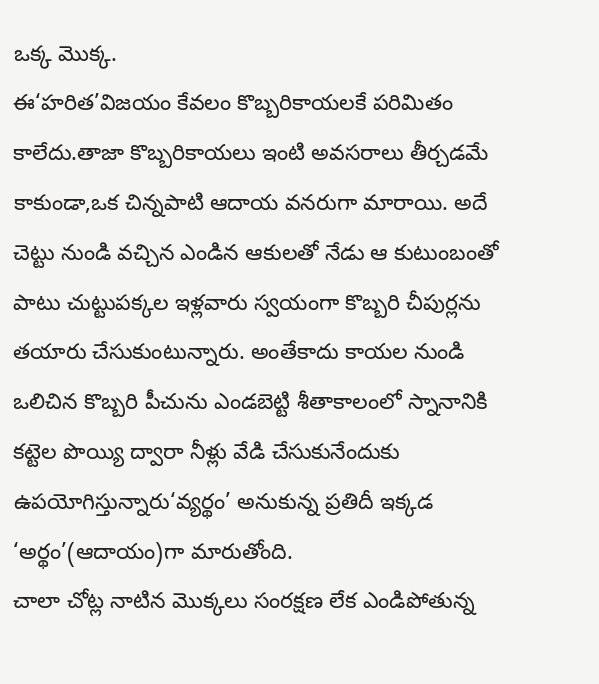ఒక్క మొక్క.
ఈ‘హరిత’విజయం కేవలం కొబ్బరికాయలకే పరిమితం కాలేదు.తాజా కొబ్బరికాయలు ఇంటి అవసరాలు తీర్చడమే కాకుండా,ఒక చిన్నపాటి ఆదాయ వనరుగా మారాయి. అదే చెట్టు నుండి వచ్చిన ఎండిన ఆకులతో నేడు ఆ కుటుంబంతో పాటు చుట్టుపక్కల ఇళ్లవారు స్వయంగా కొబ్బరి చీపుర్లను తయారు చేసుకుంటున్నారు. అంతేకాదు కాయల నుండి ఒలిచిన కొబ్బరి పీచును ఎండబెట్టి శీతాకాలంలో స్నానానికి కట్టెల పొయ్యి ద్వారా నీళ్లు వేడి చేసుకునేందుకు ఉపయోగిస్తున్నారు‘వ్యర్థం’ అనుకున్న ప్రతిదీ ఇక్కడ ‘అర్థం’(ఆదాయం)గా మారుతోంది.
చాలా చోట్ల నాటిన మొక్కలు సంరక్షణ లేక ఎండిపోతున్న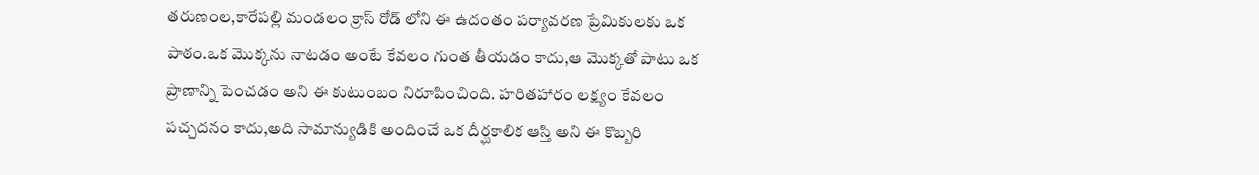తరుణంల,కారేపల్లి మండలం క్రాస్ రోడ్ లోని ఈ ఉదంతం పర్యావరణ ప్రేమికులకు ఒక పాఠం.ఒక మొక్కను నాటడం అంటే కేవలం గుంత తీయడం కాదు,ఆ మొక్కతో పాటు ఒక ప్రాణాన్ని పెంచడం అని ఈ కుటుంబం నిరూపించింది. హరితహారం లక్ష్యం కేవలం పచ్చదనం కాదు,అది సామాన్యుడికి అందించే ఒక దీర్ఘకాలిక ఆస్తి అని ఈ కొబ్బరి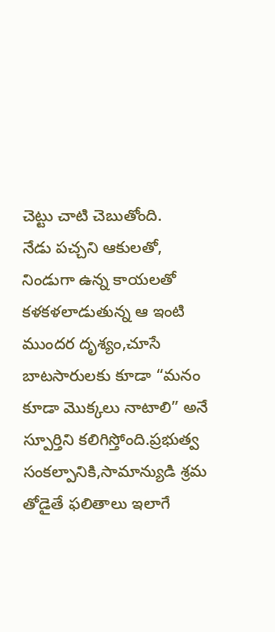చెట్టు చాటి చెబుతోంది.
నేడు పచ్చని ఆకులతో, నిండుగా ఉన్న కాయలతో కళకళలాడుతున్న ఆ ఇంటి ముందర దృశ్యం,చూసే బాటసారులకు కూడా “మనం కూడా మొక్కలు నాటాలి” అనే స్పూర్తిని కలిగిస్తోంది.ప్రభుత్వ సంకల్పానికి,సామాన్యుడి శ్రమ తోడైతే ఫలితాలు ఇలాగే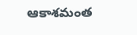ఆకాశమంత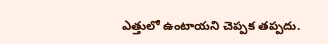ఎత్తులో ఉంటాయని చెప్పక తప్పదు.